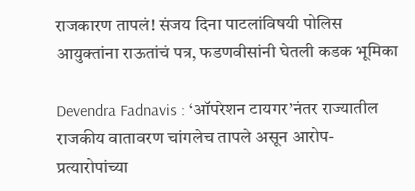राजकारण तापलं! संजय दिना पाटलांविषयी पोलिस आयुक्तांना राऊतांचं पत्र, फडणवीसांनी घेतली कडक भूमिका

Devendra Fadnavis : ‘ऑपरेशन टायगर’नंतर राज्यातील राजकीय वातावरण चांगलेच तापले असून आरोप-प्रत्यारोपांच्या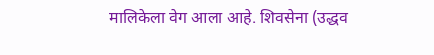मालिकेला वेग आला आहे. शिवसेना (उद्धव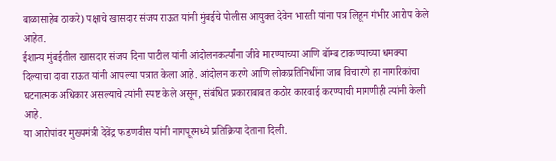बाळासाहेब ठाकरे) पक्षाचे खासदार संजय राऊत यांनी मुंबईचे पोलीस आयुक्त देवेन भारती यांना पत्र लिहून गंभीर आरोप केले आहेत.
ईशान्य मुंबईतील खासदार संजय दिना पाटील यांनी आंदोलनकर्त्यांना जीवे मारण्याच्या आणि बॉम्ब टाकण्याच्या धमक्या दिल्याचा दावा राऊत यांनी आपल्या पत्रात केला आहे. आंदोलन करणे आणि लोकप्रतिनिधींना जाब विचारणे हा नागरिकांचा घटनात्मक अधिकार असल्याचे त्यांनी स्पष्ट केले असून, संबंधित प्रकाराबाबत कठोर कारवाई करण्याची मागणीही त्यांनी केली आहे.
या आरोपांवर मुख्यमंत्री देवेंद्र फडणवीस यांनी नागपूरमध्ये प्रतिक्रिया देताना दिली.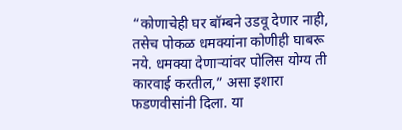“कोणाचेही घर बॉम्बने उडवू देणार नाही, तसेच पोकळ धमक्यांना कोणीही घाबरू नये. धमक्या देणाऱ्यांवर पोलिस योग्य ती कारवाई करतील,” असा इशारा फडणवीसांनी दिला. या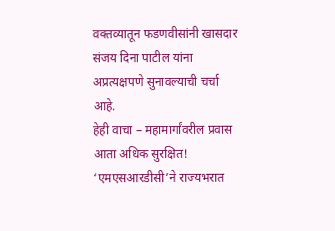वक्तव्यातून फडणवीसांनी खासदार संजय दिना पाटील यांना अप्रत्यक्षपणे सुनावल्याची चर्चा आहे.
हेही वाचा – महामार्गांवरील प्रवास आता अधिक सुरक्षित! ‘एमएसआरडीसी’ने राज्यभरात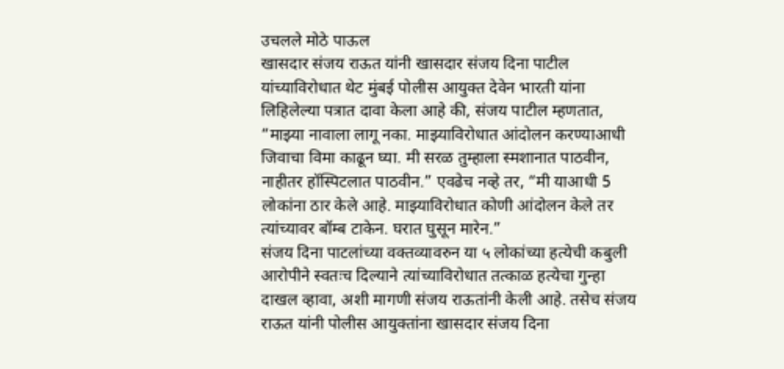उचलले मोठे पाऊल
खासदार संजय राऊत यांनी खासदार संजय दिना पाटील यांच्याविरोधात थेट मुंबई पोलीस आयुक्त देवेन भारती यांना लिहिलेल्या पत्रात दावा केला आहे की, संजय पाटील म्हणतात, “माझ्या नावाला लागू नका. माझ्याविरोधात आंदोलन करण्याआधी जिवाचा विमा काढून घ्या. मी सरळ तुम्हाला स्मशानात पाठवीन, नाहीतर हॉस्पिटलात पाठवीन.” एवढेच नव्हे तर, “मी याआधी 5 लोकांना ठार केले आहे. माझ्याविरोधात कोणी आंदोलन केले तर त्यांच्यावर बॉम्ब टाकेन. घरात घुसून मारेन.”
संजय दिना पाटलांच्या वक्तव्यावरुन या ५ लोकांच्या हत्येची कबुली आरोपीने स्वतःच दिल्याने त्यांच्याविरोधात तत्काळ हत्येचा गुन्हा दाखल व्हावा, अशी मागणी संजय राऊतांनी केली आहे. तसेच संजय राऊत यांनी पोलीस आयुक्तांना खासदार संजय दिना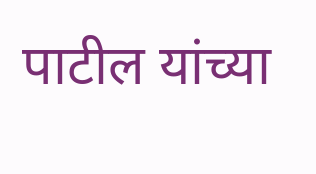पाटील यांच्या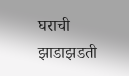घराची झाडाझडती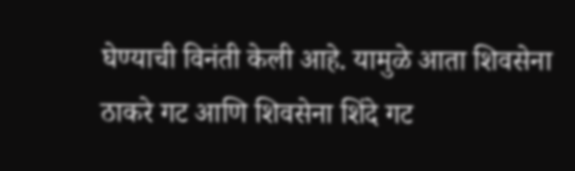घेण्याची विनंती केली आहे. यामुळे आता शिवसेना ठाकरे गट आणि शिवसेना शिंदे गट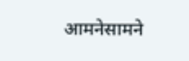आमनेसामने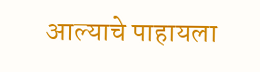आल्याचे पाहायला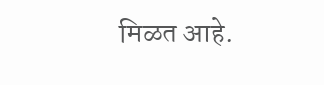मिळत आहे.